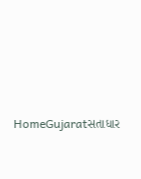HomeGujaratસતાધાર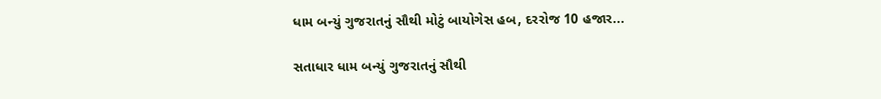ધામ બન્યું ગુજરાતનું સૌથી મોટું બાયોગેસ હબ, દરરોજ 10 હજાર...

સતાધાર ધામ બન્યું ગુજરાતનું સૌથી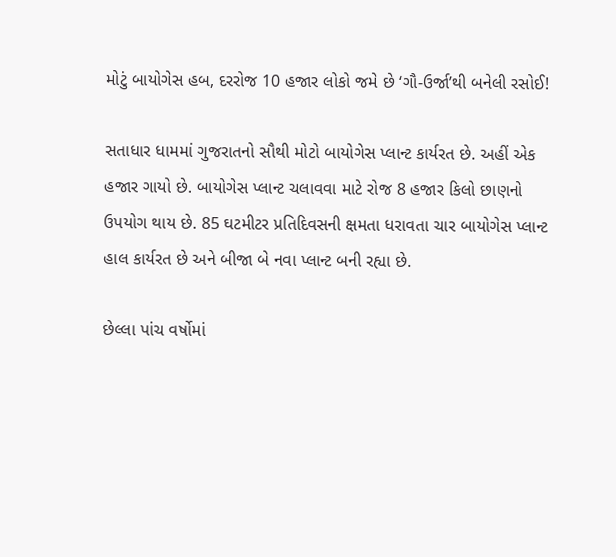મોટું બાયોગેસ હબ, દરરોજ 10 હજાર લોકો જમે છે ‘ગૌ-ઉર્જા’થી બનેલી રસોઈ!

સતાધાર ધામમાં ગુજરાતનો સૌથી મોટો બાયોગેસ પ્લાન્ટ કાર્યરત છે. અહીં એક હજાર ગાયો છે. બાયોગેસ પ્લાન્ટ ચલાવવા માટે રોજ 8 હજાર કિલો છાણનો ઉપયોગ થાય છે. 85 ઘટમીટર પ્રતિદિવસની ક્ષમતા ધરાવતા ચાર બાયોગેસ પ્લાન્ટ હાલ કાર્યરત છે અને બીજા બે નવા પ્લાન્ટ બની રહ્યા છે.

છેલ્લા પાંચ વર્ષોમાં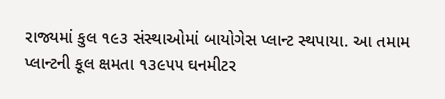રાજ્યમાં કુલ ૧૯૩ સંસ્થાઓમાં બાયોગેસ પ્લાન્ટ સ્થપાયા. આ તમામ પ્લાન્ટની કૂલ ક્ષમતા ૧૩૯૫૫ ઘનમીટર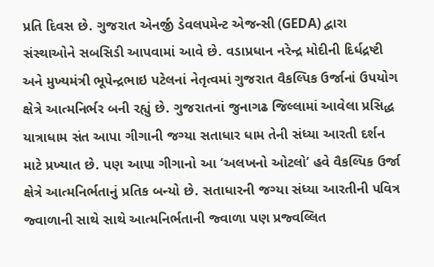પ્રતિ દિવસ છે. ગુજરાત એનર્જી ડેવલપમેન્ટ એજન્સી (GEDA) દ્વારા સંસ્થાઓને સબસિડી આપવામાં આવે છે. વડાપ્રધાન નરેન્દ્ર મોદીની દિર્ધદ્રષ્ટી અને મુખ્યમંત્રી ભૂપેન્દ્રભાઇ પટેલનાં નેતૃત્વમાં ગુજરાત વૈકલ્પિક ઉર્જાનાં ઉપયોગ ક્ષેત્રે આત્મનિર્ભર બની રહ્યું છે. ગુજરાતનાં જુનાગઢ જિલ્લામાં આવેલા પ્રસિદ્ધ યાત્રાધામ સંત આપા ગીગાની જગ્યા સતાધાર ધામ તેની સંધ્યા આરતી દર્શન માટે પ્રખ્યાત છે. પણ આપા ગીગાનો આ ‘અલખનો ઓટલો’ હવે વૈકલ્પિક ઉર્જા ક્ષેત્રે આત્મનિર્ભતાનું પ્રતિક બન્યો છે. સતાધારની જગ્યા સંધ્યા આરતીની પવિત્ર જ્વાળાની સાથે સાથે આત્મનિર્ભતાની જ્વાળા પણ પ્રજ્વલ્લિત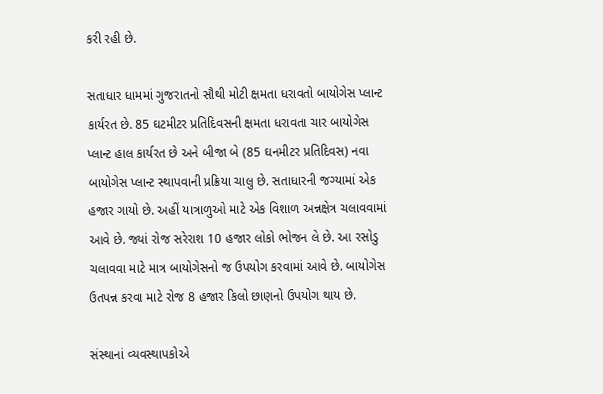કરી રહી છે.

સતાધાર ધામમાં ગુજરાતનો સૌથી મોટી ક્ષમતા ધરાવતો બાયોગેસ પ્લાન્ટ કાર્યરત છે. 85 ઘટમીટર પ્રતિદિવસની ક્ષમતા ધરાવતા ચાર બાયોગેસ પ્લાન્ટ હાલ કાર્યરત છે અને બીજા બે (85 ઘનમીટર પ્રતિદિવસ) નવા બાયોગેસ પ્લાન્ટ સ્થાપવાની પ્રક્રિયા ચાલુ છે. સતાધારની જગ્યામાં એક હજાર ગાયો છે. અહીં યાત્રાળુઓ માટે એક વિશાળ અન્નક્ષેત્ર ચલાવવામાં આવે છે. જ્યાં રોજ સરેરાશ 10 હજાર લોકો ભોજન લે છે. આ રસોડુ ચલાવવા માટે માત્ર બાયોગેસનો જ ઉપયોગ કરવામાં આવે છે. બાયોગેસ ઉતપન્ન કરવા માટે રોજ 8 હજાર કિલો છાણનો ઉપયોગ થાય છે.

સંસ્થાનાં વ્યવસ્થાપકોએ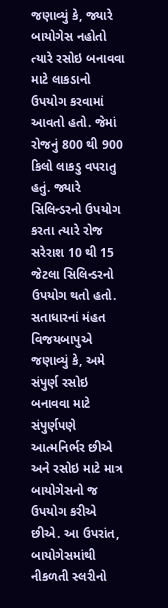જણાવ્યું કે, જ્યારે બાયોગેસ નહોતો ત્યારે રસોઇ બનાવવા માટે લાકડાનો ઉપયોગ કરવામાં આવતો હતો. જેમાં રોજનું 800 થી 900 કિલો લાકડુ વપરાતુ હતું. જ્યારે સિલિન્ડરનો ઉપયોગ કરતા ત્યારે રોજ સરેરાશ 10 થી 15 જેટલા સિલિન્ડરનો ઉપયોગ થતો હતો. સતાધારનાં મંહત વિજયબાપુએ જણાવ્યું કે, અમે સંપુર્ણ રસોઇ બનાવવા માટે સંપુર્ણપણે આત્મનિર્ભર છીએ અને રસોઇ માટે માત્ર બાયોગેસનો જ ઉપયોગ કરીએ છીએ. આ ઉપરાંત, બાયોગેસમાંથી નીકળતી સ્લરીનો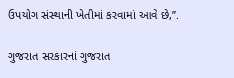ઉપયોગ સંસ્થાની ખેતીમાં કરવામાં આવે છે,’’.

ગુજરાત સરકારનાં ગુજરાત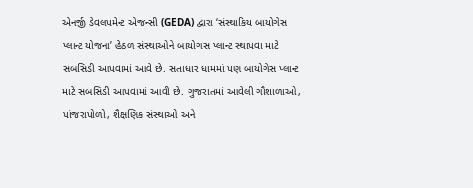એનર્જી ડેવલપમેન્ટ એજન્સી (GEDA) દ્વારા ‘સંસ્થાકિય બાયોગેસ પ્લાન્ટ યોજના’ હેઠળ સંસ્થાઓને બાયોગસ પ્લાન્ટ સ્થાપવા માટે સબસિડી આપવામાં આવે છે. સતાધાર ધામમાં પણ બાયોગેસ પ્લાન્ટ માટે સબસિડી આપવામાં આવી છે. ગુજરાતમાં આવેલી ગૌશાળાઓ, પાંજરાપોળો, શૈક્ષણિક સંસ્થાઓ અને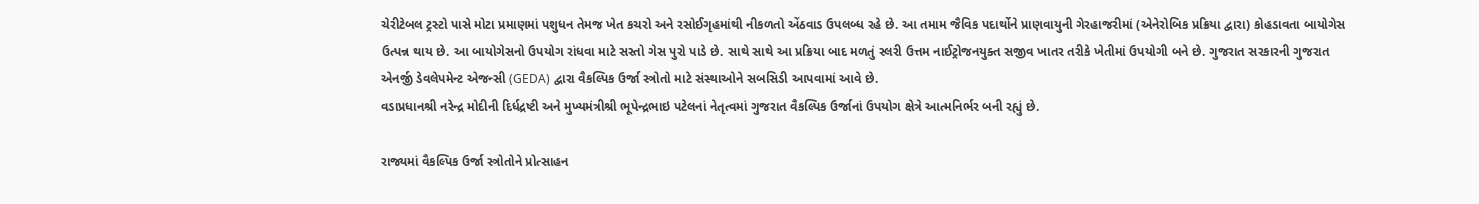ચેરીટેબલ ટ્રસ્ટો પાસે મોટા પ્રમાણમાં પશુધન તેમજ ખેત કચરો અને રસોઈગૃહમાંથી નીકળતો એંઠવાડ ઉપલબ્ધ રહે છે. આ તમામ જૈવિક પદાર્થોને પ્રાણવાયુની ગેરહાજરીમાં (એનેરોબિક પ્રક્રિયા દ્વારા) કોહડાવતા બાયોગેસ ઉત્પન્ન થાય છે. આ બાયોગેસનો ઉપયોગ રાંધવા માટે સસ્તો ગેસ પુરો પાડે છે. સાથે સાથે આ પ્રક્રિયા બાદ મળતું સ્લરી ઉત્તમ નાઈટ્રોજનયુક્ત સજીવ ખાતર તરીકે ખેતીમાં ઉપયોગી બને છે. ગુજરાત સરકારની ગુજરાત એનર્જી ડેવલેપમેન્ટ એજન્સી (GEDA) દ્વારા વૈકલ્પિક ઉર્જા સ્ત્રોતો માટે સંસ્થાઓને સબસિડી આપવામાં આવે છે.
વડાપ્રધાનશ્રી નરેન્દ્ર મોદીની દિર્ધદ્રષ્ટી અને મુખ્યમંત્રીશ્રી ભૂપેન્દ્રભાઇ પટેલનાં નેતૃત્વમાં ગુજરાત વૈકલ્પિક ઉર્જાનાં ઉપયોગ ક્ષેત્રે આત્મનિર્ભર બની રહ્યું છે.

રાજ્યમાં વૈકલ્પિક ઉર્જા સ્ત્રોતોને પ્રોત્સાહન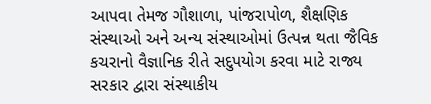આપવા તેમજ ગૌશાળા, પાંજરાપોળ, શૈક્ષણિક સંસ્થાઓ અને અન્ય સંસ્થાઓમાં ઉત્પન્ન થતા જૈવિક કચરાનો વૈજ્ઞાનિક રીતે સદુપયોગ કરવા માટે રાજ્ય સરકાર દ્વારા સંસ્થાકીય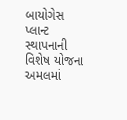બાયોગેસ પ્લાન્ટ સ્થાપનાની વિશેષ યોજના અમલમાં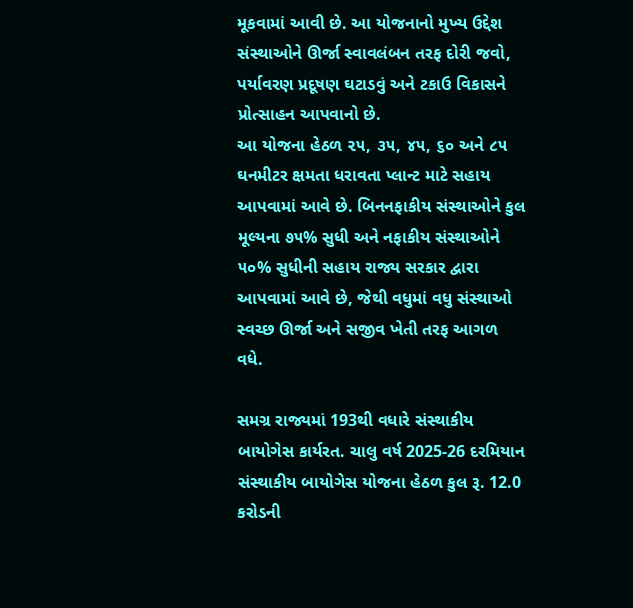મૂકવામાં આવી છે. આ યોજનાનો મુખ્ય ઉદ્દેશ સંસ્થાઓને ઊર્જા સ્વાવલંબન તરફ દોરી જવો, પર્યાવરણ પ્રદૂષણ ઘટાડવું અને ટકાઉ વિકાસને પ્રોત્સાહન આપવાનો છે.
આ યોજના હેઠળ ૨૫, ૩૫, ૪૫, ૬૦ અને ૮૫ ઘનમીટર ક્ષમતા ધરાવતા પ્લાન્ટ માટે સહાય આપવામાં આવે છે. બિનનફાકીય સંસ્થાઓને કુલ મૂલ્યના ૭૫% સુધી અને નફાકીય સંસ્થાઓને ૫૦% સુધીની સહાય રાજ્ય સરકાર દ્વારા આપવામાં આવે છે, જેથી વધુમાં વધુ સંસ્થાઓ સ્વચ્છ ઊર્જા અને સજીવ ખેતી તરફ આગળ વધે.

સમગ્ર રાજ્યમાં 193થી વધારે સંસ્થાકીય બાયોગેસ કાર્યરત. ચાલુ વર્ષ 2025-26 દરમિયાન સંસ્થાકીય બાયોગેસ યોજના હેઠળ કુલ રૂ. 12.0 કરોડની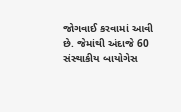જોગવાઈ કરવામાં આવી છે. જેમાંથી અંદાજે 60 સંસ્થાકીય બાયોગેસ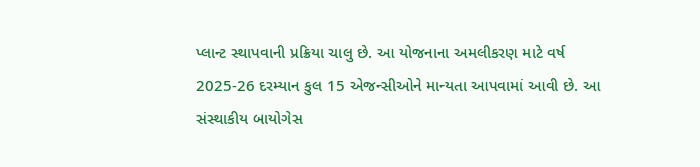પ્લાન્ટ સ્થાપવાની પ્રક્રિયા ચાલુ છે. આ યોજનાના અમલીકરણ માટે વર્ષ 2025-26 દરમ્યાન કુલ 15 એજન્સીઓને માન્યતા આપવામાં આવી છે. આ સંસ્થાકીય બાયોગેસ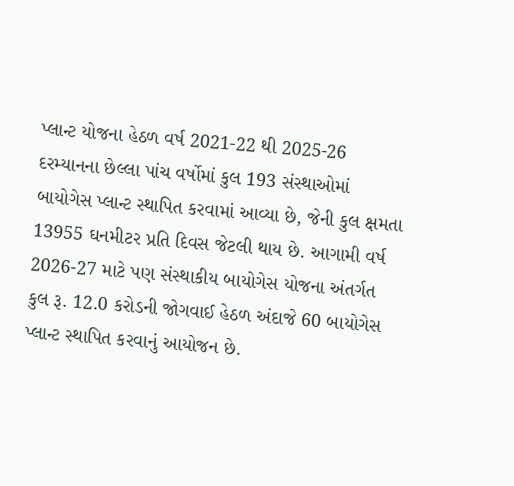પ્લાન્ટ યોજના હેઠળ વર્ષ 2021-22 થી 2025-26 દરમ્યાનના છેલ્લા પાંચ વર્ષોમાં કુલ 193 સંસ્થાઓમાં બાયોગેસ પ્લાન્ટ સ્થાપિત કરવામાં આવ્યા છે, જેની કુલ ક્ષમતા 13955 ઘનમીટર પ્રતિ દિવસ જેટલી થાય છે. આગામી વર્ષ 2026-27 માટે પણ સંસ્થાકીય બાયોગેસ યોજના અંતર્ગત કુલ રૂ. 12.0 કરોડની જોગવાઈ હેઠળ અંદાજે 60 બાયોગેસ પ્લાન્ટ સ્થાપિત કરવાનું આયોજન છે.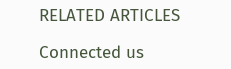RELATED ARTICLES

Connected us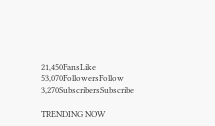21,450FansLike
53,070FollowersFollow
3,270SubscribersSubscribe

TRENDING NOW